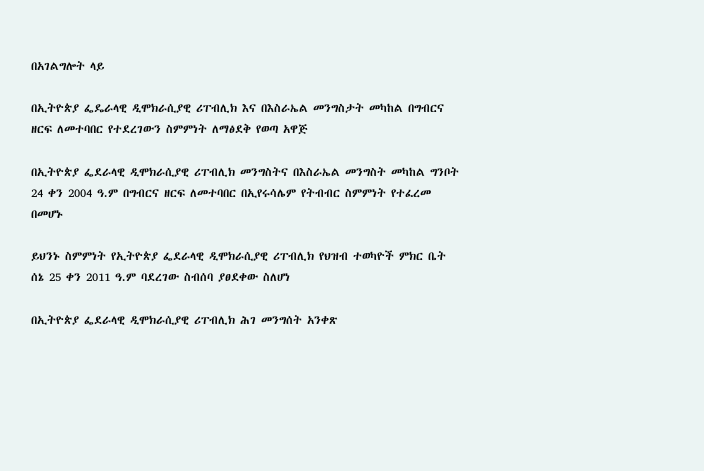በአገልግሎት ላይ

በኢትዮጵያ ፌዴራላዊ ዲሞክራሲያዊ ሪፐብሊክ እና በእስራኤል መንግስታት መካከል በግብርና ዘርፍ ለመተባበር የተደረገውን ስምምነት ለማፅደቅ የወጣ አዋጅ

በኢትዮጵያ ፌደራላዊ ዲሞክራሲያዊ ሪፐብሊክ መንግስትና በእስራኤል መንግስት መካከል ግንቦት 24 ቀን 2004 ዓ.ም በግብርና ዘርፍ ለመተባበር በኢየሩሳሌም የትብብር ስምምነት የተፈረመ በመሆኑ

ይህንኑ ስምምነት የኢትዮጵያ ፌደራላዊ ዲሞክራሲያዊ ሪፐብሊክ የህዝብ ተወካዮች ምክር ቤት ሰኔ 25 ቀን 2011 ዓ.ም ባደረገው ስብሰባ ያፀደቀው ስለሆነ

በኢትዮጵያ ፌደራላዊ ዲሞክራሲያዊ ሪፐብሊክ ሕገ መንግሰት አንቀጽ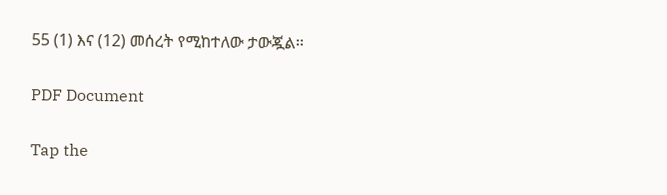55 (1) እና (12) መሰረት የሚከተለው ታውጇል፡፡

PDF Document

Tap the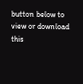button below to view or download this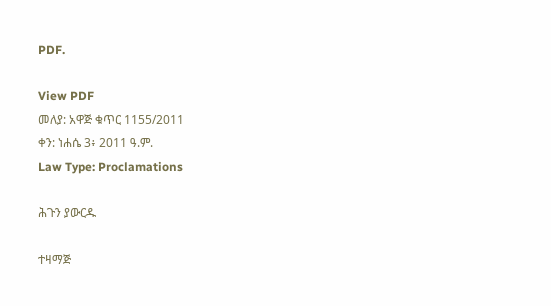PDF.

View PDF
መለያ: አዋጅ ቁጥር 1155/2011
ቀን: ነሐሴ 3፥ 2011 ዓ.ም.
Law Type: Proclamations

ሕጉን ያውርዱ

ተዛማጅ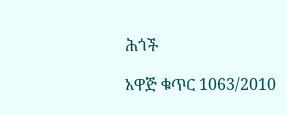ሕጎች

አዋጅ ቁጥር 1063/2010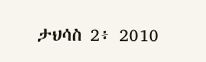ታህሳስ 2፥ 2010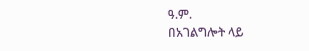ዓ.ም.
በአገልግሎት ላይ